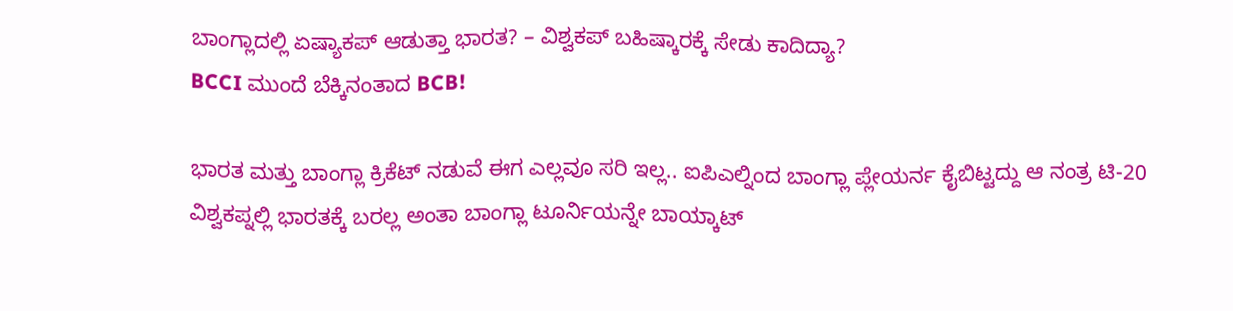ಬಾಂಗ್ಲಾದಲ್ಲಿ ಏಷ್ಯಾಕಪ್ ಆಡುತ್ತಾ ಭಾರತ? – ವಿಶ್ವಕಪ್ ಬಹಿಷ್ಕಾರಕ್ಕೆ ಸೇಡು ಕಾದಿದ್ಯಾ?
BCCI ಮುಂದೆ ಬೆಕ್ಕಿನಂತಾದ BCB!

ಭಾರತ ಮತ್ತು ಬಾಂಗ್ಲಾ ಕ್ರಿಕೆಟ್ ನಡುವೆ ಈಗ ಎಲ್ಲವೂ ಸರಿ ಇಲ್ಲ.. ಐಪಿಎಲ್ನಿಂದ ಬಾಂಗ್ಲಾ ಪ್ಲೇಯರ್ನ ಕೈಬಿಟ್ಟದ್ದು ಆ ನಂತ್ರ ಟಿ-20 ವಿಶ್ವಕಪ್ನಲ್ಲಿ ಭಾರತಕ್ಕೆ ಬರಲ್ಲ ಅಂತಾ ಬಾಂಗ್ಲಾ ಟೂರ್ನಿಯನ್ನೇ ಬಾಯ್ಕಾಟ್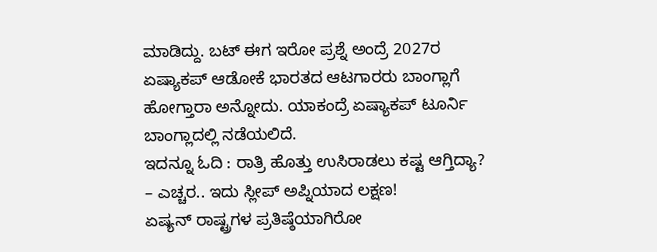ಮಾಡಿದ್ದು. ಬಟ್ ಈಗ ಇರೋ ಪ್ರಶ್ನೆ ಅಂದ್ರೆ 2027ರ ಏಷ್ಯಾಕಪ್ ಆಡೋಕೆ ಭಾರತದ ಆಟಗಾರರು ಬಾಂಗ್ಲಾಗೆ ಹೋಗ್ತಾರಾ ಅನ್ನೋದು. ಯಾಕಂದ್ರೆ ಏಷ್ಯಾಕಪ್ ಟೂರ್ನಿ ಬಾಂಗ್ಲಾದಲ್ಲಿ ನಡೆಯಲಿದೆ.
ಇದನ್ನೂ ಓದಿ : ರಾತ್ರಿ ಹೊತ್ತು ಉಸಿರಾಡಲು ಕಷ್ಟ ಆಗ್ತಿದ್ಯಾ? – ಎಚ್ಚರ.. ಇದು ಸ್ಲೀಪ್ ಅಪ್ನಿಯಾದ ಲಕ್ಷಣ!
ಏಷ್ಯನ್ ರಾಷ್ಟ್ರಗಳ ಪ್ರತಿಷ್ಠೆಯಾಗಿರೋ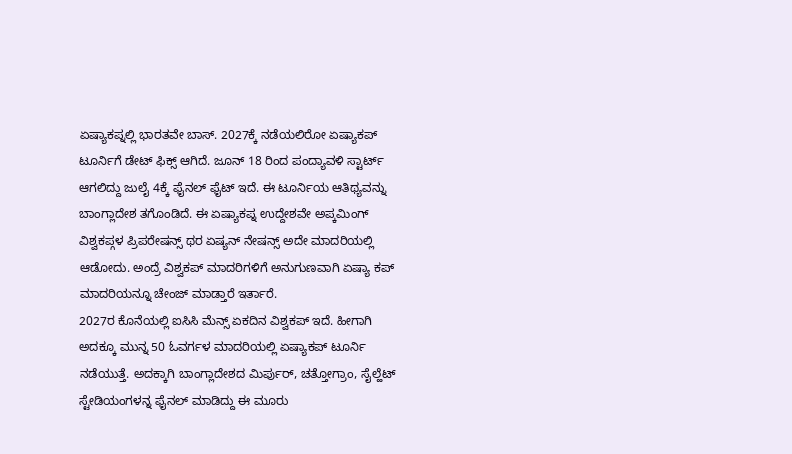ಏಷ್ಯಾಕಪ್ನಲ್ಲಿ ಭಾರತವೇ ಬಾಸ್. 2027ಕ್ಕೆ ನಡೆಯಲಿರೋ ಏಷ್ಯಾಕಪ್ ಟೂರ್ನಿಗೆ ಡೇಟ್ ಫಿಕ್ಸ್ ಆಗಿದೆ. ಜೂನ್ 18 ರಿಂದ ಪಂದ್ಯಾವಳಿ ಸ್ಟಾರ್ಟ್ ಆಗಲಿದ್ದು ಜುಲೈ 4ಕ್ಕೆ ಫೈನಲ್ ಫೈಟ್ ಇದೆ. ಈ ಟೂರ್ನಿಯ ಆತಿಥ್ಯವನ್ನು ಬಾಂಗ್ಲಾದೇಶ ತಗೊಂಡಿದೆ. ಈ ಏಷ್ಯಾಕಪ್ನ ಉದ್ದೇಶವೇ ಅಪ್ಕಮಿಂಗ್ ವಿಶ್ವಕಪ್ಗಳ ಪ್ರಿಪರೇಷನ್ಸ್ ಥರ ಏಷ್ಯನ್ ನೇಷನ್ಸ್ ಅದೇ ಮಾದರಿಯಲ್ಲಿ ಆಡೋದು. ಅಂದ್ರೆ ವಿಶ್ವಕಪ್ ಮಾದರಿಗಳಿಗೆ ಅನುಗುಣವಾಗಿ ಏಷ್ಯಾ ಕಪ್ ಮಾದರಿಯನ್ನೂ ಚೇಂಜ್ ಮಾಡ್ತಾರೆ ಇರ್ತಾರೆ.
2027ರ ಕೊನೆಯಲ್ಲಿ ಐಸಿಸಿ ಮೆನ್ಸ್ ಏಕದಿನ ವಿಶ್ವಕಪ್ ಇದೆ. ಹೀಗಾಗಿ ಅದಕ್ಕೂ ಮುನ್ನ 50 ಓವರ್ಗಳ ಮಾದರಿಯಲ್ಲಿ ಏಷ್ಯಾಕಪ್ ಟೂರ್ನಿ ನಡೆಯುತ್ತೆ. ಅದಕ್ಕಾಗಿ ಬಾಂಗ್ಲಾದೇಶದ ಮಿರ್ಪುರ್, ಚತ್ತೋಗ್ರಾಂ, ಸೈಲ್ಹೆಟ್ ಸ್ಟೇಡಿಯಂಗಳನ್ನ ಫೈನಲ್ ಮಾಡಿದ್ದು ಈ ಮೂರು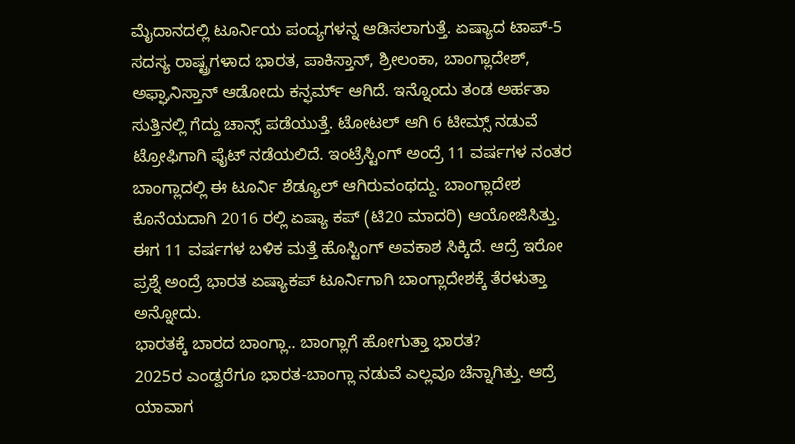ಮೈದಾನದಲ್ಲಿ ಟೂರ್ನಿಯ ಪಂದ್ಯಗಳನ್ನ ಆಡಿಸಲಾಗುತ್ತೆ. ಏಷ್ಯಾದ ಟಾಪ್-5 ಸದಸ್ಯ ರಾಷ್ಟ್ರಗಳಾದ ಭಾರತ, ಪಾಕಿಸ್ತಾನ್, ಶ್ರೀಲಂಕಾ, ಬಾಂಗ್ಲಾದೇಶ್, ಅಫ್ಘಾನಿಸ್ತಾನ್ ಆಡೋದು ಕನ್ಫರ್ಮ್ ಆಗಿದೆ. ಇನ್ನೊಂದು ತಂಡ ಅರ್ಹತಾ ಸುತ್ತಿನಲ್ಲಿ ಗೆದ್ದು ಚಾನ್ಸ್ ಪಡೆಯುತ್ತೆ. ಟೋಟಲ್ ಆಗಿ 6 ಟೀಮ್ಸ್ ನಡುವೆ ಟ್ರೋಫಿಗಾಗಿ ಫೈಟ್ ನಡೆಯಲಿದೆ. ಇಂಟ್ರೆಸ್ಟಿಂಗ್ ಅಂದ್ರೆ 11 ವರ್ಷಗಳ ನಂತರ ಬಾಂಗ್ಲಾದಲ್ಲಿ ಈ ಟೂರ್ನಿ ಶೆಡ್ಯೂಲ್ ಆಗಿರುವಂಥದ್ದು. ಬಾಂಗ್ಲಾದೇಶ ಕೊನೆಯದಾಗಿ 2016 ರಲ್ಲಿ ಏಷ್ಯಾ ಕಪ್ (ಟಿ20 ಮಾದರಿ) ಆಯೋಜಿಸಿತ್ತು. ಈಗ 11 ವರ್ಷಗಳ ಬಳಿಕ ಮತ್ತೆ ಹೊಸ್ಟಿಂಗ್ ಅವಕಾಶ ಸಿಕ್ಕಿದೆ. ಆದ್ರೆ ಇರೋ ಪ್ರಶ್ನೆ ಅಂದ್ರೆ ಭಾರತ ಏಷ್ಯಾಕಪ್ ಟೂರ್ನಿಗಾಗಿ ಬಾಂಗ್ಲಾದೇಶಕ್ಕೆ ತೆರಳುತ್ತಾ ಅನ್ನೋದು.
ಭಾರತಕ್ಕೆ ಬಾರದ ಬಾಂಗ್ಲಾ.. ಬಾಂಗ್ಲಾಗೆ ಹೋಗುತ್ತಾ ಭಾರತ?
2025ರ ಎಂಡ್ವರೆಗೂ ಭಾರತ-ಬಾಂಗ್ಲಾ ನಡುವೆ ಎಲ್ಲವೂ ಚೆನ್ನಾಗಿತ್ತು. ಆದ್ರೆ ಯಾವಾಗ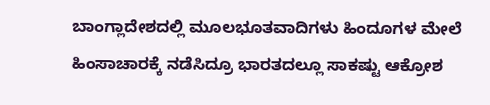ಬಾಂಗ್ಲಾದೇಶದಲ್ಲಿ ಮೂಲಭೂತವಾದಿಗಳು ಹಿಂದೂಗಳ ಮೇಲೆ ಹಿಂಸಾಚಾರಕ್ಕೆ ನಡೆಸಿದ್ರೂ ಭಾರತದಲ್ಲೂ ಸಾಕಷ್ಟು ಆಕ್ರೋಶ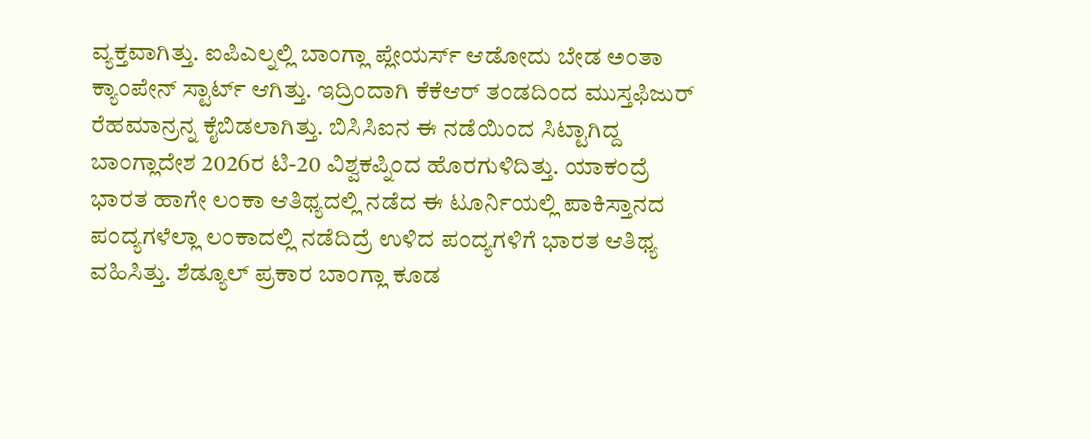ವ್ಯಕ್ತವಾಗಿತ್ತು. ಐಪಿಎಲ್ನಲ್ಲಿ ಬಾಂಗ್ಲಾ ಪ್ಲೇಯರ್ಸ್ ಆಡೋದು ಬೇಡ ಅಂತಾ ಕ್ಯಾಂಪೇನ್ ಸ್ಟಾರ್ಟ್ ಆಗಿತ್ತು. ಇದ್ರಿಂದಾಗಿ ಕೆಕೆಆರ್ ತಂಡದಿಂದ ಮುಸ್ತಫಿಜುರ್ ರೆಹಮಾನ್ರನ್ನ ಕೈಬಿಡಲಾಗಿತ್ತು. ಬಿಸಿಸಿಐನ ಈ ನಡೆಯಿಂದ ಸಿಟ್ಟಾಗಿದ್ದ ಬಾಂಗ್ಲಾದೇಶ 2026ರ ಟಿ-20 ವಿಶ್ವಕಪ್ನಿಂದ ಹೊರಗುಳಿದಿತ್ತು. ಯಾಕಂದ್ರೆ ಭಾರತ ಹಾಗೇ ಲಂಕಾ ಆತಿಥ್ಯದಲ್ಲಿ ನಡೆದ ಈ ಟೂರ್ನಿಯಲ್ಲಿ ಪಾಕಿಸ್ತಾನದ ಪಂದ್ಯಗಳೆಲ್ಲಾ ಲಂಕಾದಲ್ಲಿ ನಡೆದಿದ್ರೆ ಉಳಿದ ಪಂದ್ಯಗಳಿಗೆ ಭಾರತ ಆತಿಥ್ಯ ವಹಿಸಿತ್ತು. ಶೆಡ್ಯೂಲ್ ಪ್ರಕಾರ ಬಾಂಗ್ಲಾ ಕೂಡ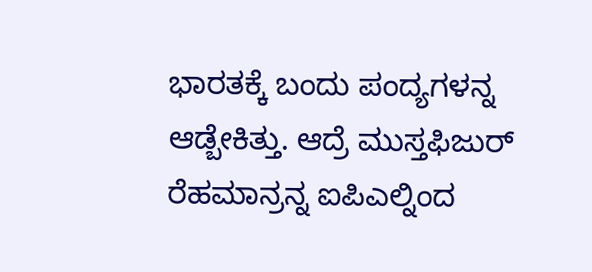ಭಾರತಕ್ಕೆ ಬಂದು ಪಂದ್ಯಗಳನ್ನ ಆಡ್ಬೇಕಿತ್ತು. ಆದ್ರೆ ಮುಸ್ತಫಿಜುರ್ ರೆಹಮಾನ್ರನ್ನ ಐಪಿಎಲ್ನಿಂದ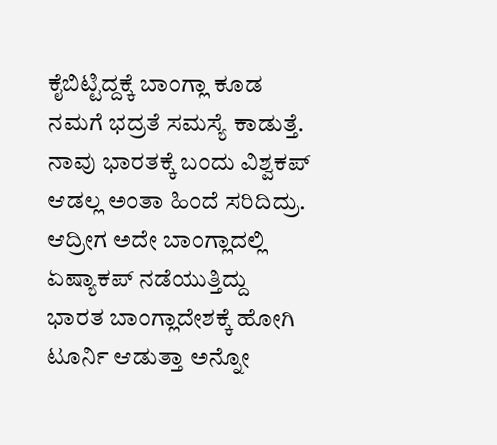ಕೈಬಿಟ್ಟಿದ್ದಕ್ಕೆ ಬಾಂಗ್ಲಾ ಕೂಡ ನಮಗೆ ಭದ್ರತೆ ಸಮಸ್ಯೆ ಕಾಡುತ್ತೆ. ನಾವು ಭಾರತಕ್ಕೆ ಬಂದು ವಿಶ್ವಕಪ್ ಆಡಲ್ಲ ಅಂತಾ ಹಿಂದೆ ಸರಿದಿದ್ರು. ಆದ್ರೀಗ ಅದೇ ಬಾಂಗ್ಲಾದಲ್ಲಿ ಏಷ್ಯಾಕಪ್ ನಡೆಯುತ್ತಿದ್ದು ಭಾರತ ಬಾಂಗ್ಲಾದೇಶಕ್ಕೆ ಹೋಗಿ ಟೂರ್ನಿ ಆಡುತ್ತಾ ಅನ್ನೋ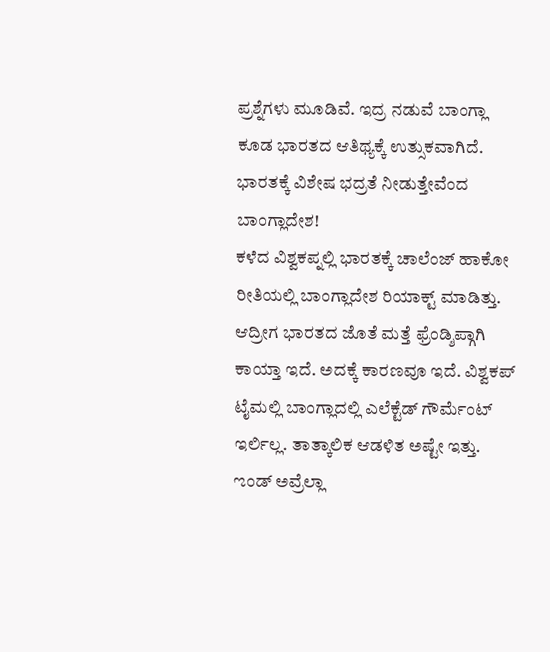ಪ್ರಶ್ನೆಗಳು ಮೂಡಿವೆ. ಇದ್ರ ನಡುವೆ ಬಾಂಗ್ಲಾ ಕೂಡ ಭಾರತದ ಆತಿಥ್ಯಕ್ಕೆ ಉತ್ಸುಕವಾಗಿದೆ.
ಭಾರತಕ್ಕೆ ವಿಶೇಷ ಭದ್ರತೆ ನೀಡುತ್ತೇವೆಂದ ಬಾಂಗ್ಲಾದೇಶ!
ಕಳೆದ ವಿಶ್ವಕಪ್ನಲ್ಲಿ ಭಾರತಕ್ಕೆ ಚಾಲೆಂಜ್ ಹಾಕೋ ರೀತಿಯಲ್ಲಿ ಬಾಂಗ್ಲಾದೇಶ ರಿಯಾಕ್ಟ್ ಮಾಡಿತ್ತು. ಆದ್ರೀಗ ಭಾರತದ ಜೊತೆ ಮತ್ತೆ ಫ್ರೆಂಡ್ಶಿಪ್ಗಾಗಿ ಕಾಯ್ತಾ ಇದೆ. ಅದಕ್ಕೆ ಕಾರಣವೂ ಇದೆ. ವಿಶ್ವಕಪ್ ಟೈಮಲ್ಲಿ ಬಾಂಗ್ಲಾದಲ್ಲಿ ಎಲೆಕ್ಟೆಡ್ ಗೌರ್ಮೆಂಟ್ ಇರ್ಲಿಲ್ಲ. ತಾತ್ಕಾಲಿಕ ಆಡಳಿತ ಅಷ್ಟೇ ಇತ್ತು. ಌಂಡ್ ಅವ್ರೆಲ್ಲಾ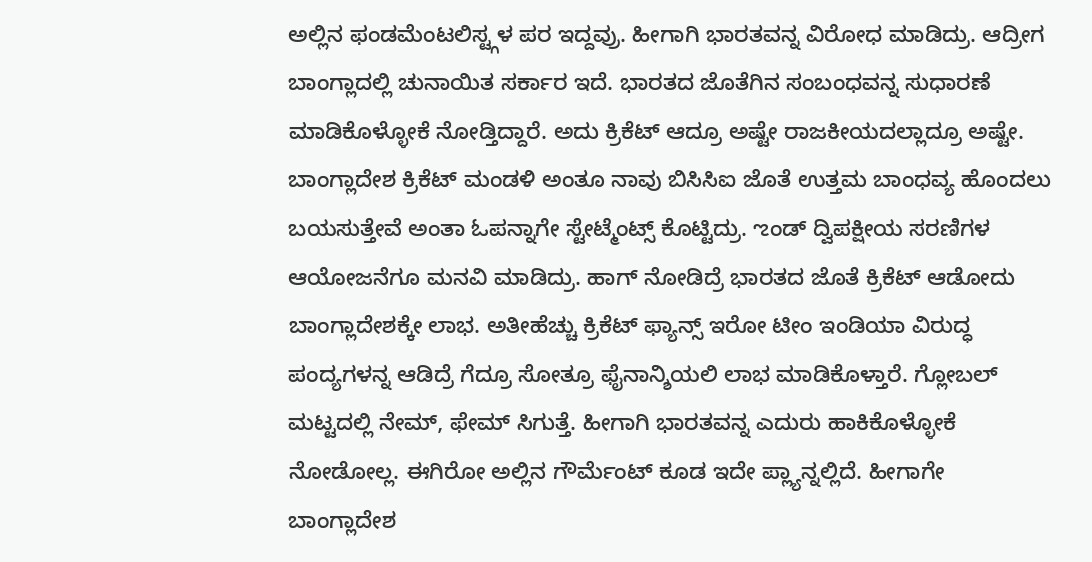ಅಲ್ಲಿನ ಫಂಡಮೆಂಟಲಿಸ್ಟ್ಗಳ ಪರ ಇದ್ದವ್ರು. ಹೀಗಾಗಿ ಭಾರತವನ್ನ ವಿರೋಧ ಮಾಡಿದ್ರು. ಆದ್ರೀಗ ಬಾಂಗ್ಲಾದಲ್ಲಿ ಚುನಾಯಿತ ಸರ್ಕಾರ ಇದೆ. ಭಾರತದ ಜೊತೆಗಿನ ಸಂಬಂಧವನ್ನ ಸುಧಾರಣೆ ಮಾಡಿಕೊಳ್ಳೋಕೆ ನೋಡ್ತಿದ್ದಾರೆ. ಅದು ಕ್ರಿಕೆಟ್ ಆದ್ರೂ ಅಷ್ಟೇ ರಾಜಕೀಯದಲ್ಲಾದ್ರೂ ಅಷ್ಟೇ. ಬಾಂಗ್ಲಾದೇಶ ಕ್ರಿಕೆಟ್ ಮಂಡಳಿ ಅಂತೂ ನಾವು ಬಿಸಿಸಿಐ ಜೊತೆ ಉತ್ತಮ ಬಾಂಧವ್ಯ ಹೊಂದಲು ಬಯಸುತ್ತೇವೆ ಅಂತಾ ಓಪನ್ನಾಗೇ ಸ್ಟೇಟ್ಮೆಂಟ್ಸ್ ಕೊಟ್ಟಿದ್ರು. ಌಂಡ್ ದ್ವಿಪಕ್ಷೀಯ ಸರಣಿಗಳ ಆಯೋಜನೆಗೂ ಮನವಿ ಮಾಡಿದ್ರು. ಹಾಗ್ ನೋಡಿದ್ರೆ ಭಾರತದ ಜೊತೆ ಕ್ರಿಕೆಟ್ ಆಡೋದು ಬಾಂಗ್ಲಾದೇಶಕ್ಕೇ ಲಾಭ. ಅತೀಹೆಚ್ಚು ಕ್ರಿಕೆಟ್ ಫ್ಯಾನ್ಸ್ ಇರೋ ಟೀಂ ಇಂಡಿಯಾ ವಿರುದ್ಧ ಪಂದ್ಯಗಳನ್ನ ಆಡಿದ್ರೆ ಗೆದ್ರೂ ಸೋತ್ರೂ ಫೈನಾನ್ಶಿಯಲಿ ಲಾಭ ಮಾಡಿಕೊಳ್ತಾರೆ. ಗ್ಲೋಬಲ್ ಮಟ್ಟದಲ್ಲಿ ನೇಮ್, ಫೇಮ್ ಸಿಗುತ್ತೆ. ಹೀಗಾಗಿ ಭಾರತವನ್ನ ಎದುರು ಹಾಕಿಕೊಳ್ಳೋಕೆ ನೋಡೋಲ್ಲ. ಈಗಿರೋ ಅಲ್ಲಿನ ಗೌರ್ಮೆಂಟ್ ಕೂಡ ಇದೇ ಪ್ಲ್ಯಾನ್ನಲ್ಲಿದೆ. ಹೀಗಾಗೇ ಬಾಂಗ್ಲಾದೇಶ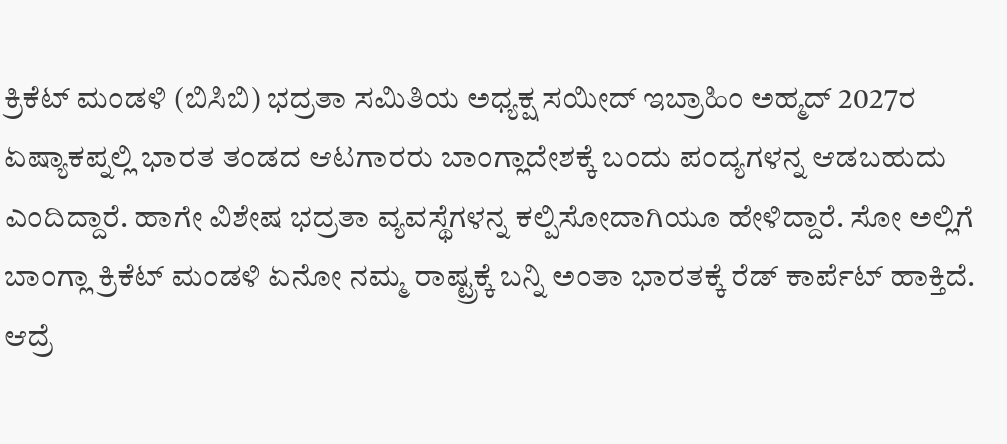ಕ್ರಿಕೆಟ್ ಮಂಡಳಿ (ಬಿಸಿಬಿ) ಭದ್ರತಾ ಸಮಿತಿಯ ಅಧ್ಯಕ್ಷ ಸಯೀದ್ ಇಬ್ರಾಹಿಂ ಅಹ್ಮದ್ 2027ರ ಏಷ್ಯಾಕಪ್ನಲ್ಲಿ ಭಾರತ ತಂಡದ ಆಟಗಾರರು ಬಾಂಗ್ಲಾದೇಶಕ್ಕೆ ಬಂದು ಪಂದ್ಯಗಳನ್ನ ಆಡಬಹುದು ಎಂದಿದ್ದಾರೆ. ಹಾಗೇ ವಿಶೇಷ ಭದ್ರತಾ ವ್ಯವಸ್ಥೆಗಳನ್ನ ಕಲ್ಪಿಸೋದಾಗಿಯೂ ಹೇಳಿದ್ದಾರೆ. ಸೋ ಅಲ್ಲಿಗೆ ಬಾಂಗ್ಲಾ ಕ್ರಿಕೆಟ್ ಮಂಡಳಿ ಏನೋ ನಮ್ಮ ರಾಷ್ಟ್ರಕ್ಕೆ ಬನ್ನಿ ಅಂತಾ ಭಾರತಕ್ಕೆ ರೆಡ್ ಕಾರ್ಪೆಟ್ ಹಾಕ್ತಿದೆ. ಆದ್ರೆ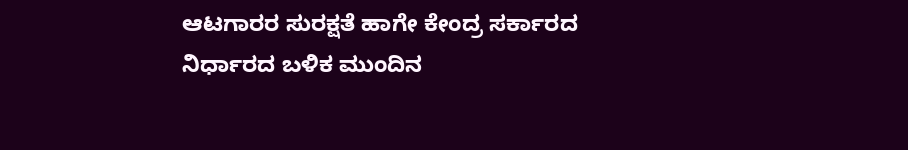ಆಟಗಾರರ ಸುರಕ್ಷತೆ ಹಾಗೇ ಕೇಂದ್ರ ಸರ್ಕಾರದ ನಿರ್ಧಾರದ ಬಳಿಕ ಮುಂದಿನ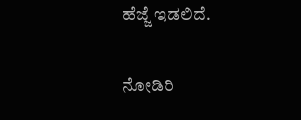ಹೆಜ್ಜೆ ಇಡಲಿದೆ.

ನೋಡಿರಿ